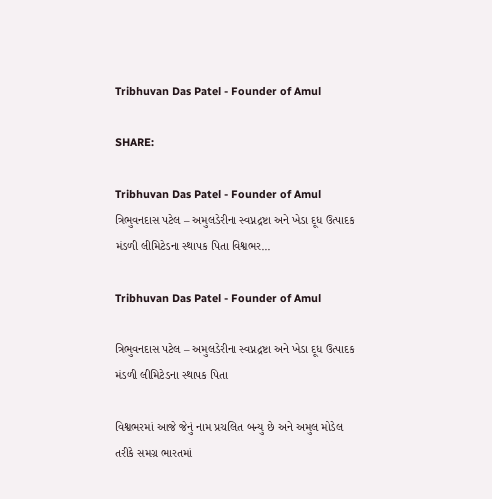Tribhuvan Das Patel - Founder of Amul

SHARE:

Tribhuvan Das Patel - Founder of Amul ત્રિભુવનદાસ પટેલ – અમુલડેરીના સ્વપ્નદ્રષ્ટા અને ખેડા દૂધ ઉત્પાદક મંડળી લીમિટેડના સ્થાપક પિતા વિશ્વભર...

Tribhuvan Das Patel - Founder of Amul

ત્રિભુવનદાસ પટેલ – અમુલડેરીના સ્વપ્નદ્રષ્ટા અને ખેડા દૂધ ઉત્પાદક મંડળી લીમિટેડના સ્થાપક પિતા

વિશ્વભરમાં આજે જેનું નામ પ્રચલિત બન્યુ છે અને અમુલ મોડેલ તરીકે સમગ્ર ભારતમાં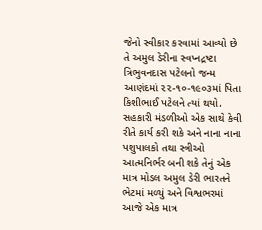જેનો સ્વીકાર કરવામાં આવ્યો છે તે અમુલ ડેરીના સ્વપ્નદ્રષ્ટા ત્રિભુવનદાસ પટેલનો જન્મ આણંદમાં ૨૨-૧૦-૧૯૦૩માં પિતા કિશીભાઈ પટેલને ત્યાં થયો. સહકારી મંડળીઓ એક સાથે કેવી રીતે કાર્ય કરી શકે અને નાના નાના પશુપાલકો તથા સ્ત્રીઓ આત્મનિર્ભર બની શકે તેનું એક માત્ર મોડલ અમુલ ડેરી ભારતને ભેટમાં મળ્યું અને વિશ્વભરમાં આજે એક માત્ર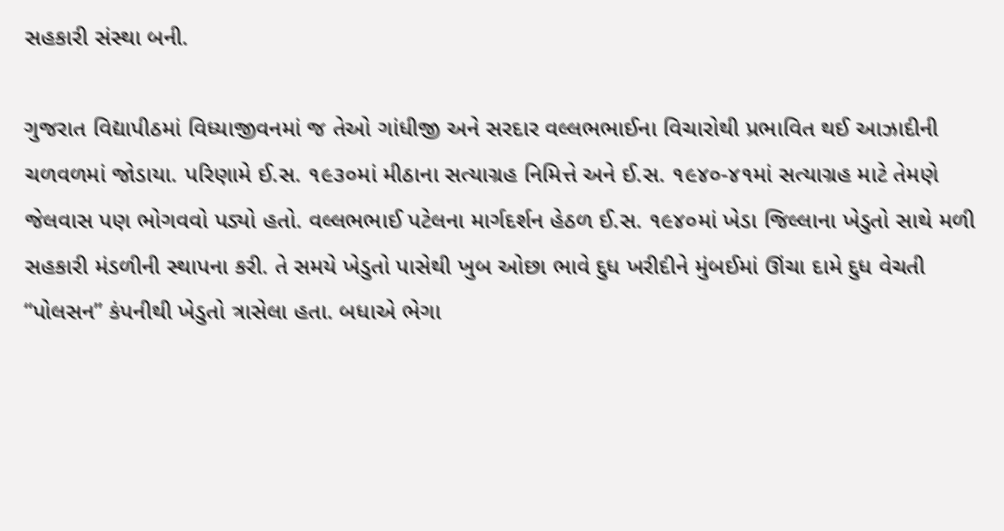સહકારી સંસ્થા બની.

ગુજરાત વિદ્યાપીઠમાં વિધ્યાજીવનમાં જ તેઓ ગાંધીજી અને સરદાર વલ્લભભાઈના વિચારોથી પ્રભાવિત થઈ આઝાદીની ચળવળમાં જોડાયા. પરિણામે ઈ.સ. ૧૯૩૦માં મીઠાના સત્યાગ્રહ નિમિત્તે અને ઈ.સ. ૧૯૪૦-૪૧માં સત્યાગ્રહ માટે તેમણે જેલવાસ પણ ભોગવવો પડ્યો હતો. વલ્લભભાઈ પટેલના માર્ગદર્શન હેઠળ ઈ.સ. ૧૯૪૦માં ખેડા જિલ્લાના ખેડુતો સાથે મળી સહકારી મંડળીની સ્થાપના કરી. તે સમયે ખેડુતો પાસેથી ખુબ ઓછા ભાવે દુધ ખરીદીને મુંબઈમાં ઊંચા દામે દુધ વેચતી “પોલસન” કંપનીથી ખેડુતો ત્રાસેલા હતા. બધાએ ભેગા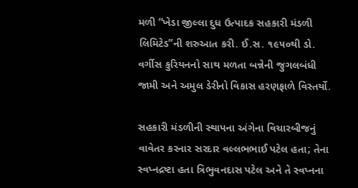મળી “ખેડા જીલ્લા દુધ ઉત્પાદક સહકારી મંડળી લિમિટેડ”ની શરુઆત કરી. ઈ.સ. ૧૯૫૦થી ડો. વર્ગીસ કુરિયનનો સાથ મળતા બન્નેની જુગલબંધી જામી અને અમુલ ડેરીનો વિકાસ હરણફાળે વિસ્તર્યો.

સહકારી મંડળીની સ્થાપના અંગેના વિચારબીજનું વાવેતર કરનાર સરદાર વલ્લભભાઈ પટેલ હતા; તેના સ્વપ્નદ્રષ્ટા હતા ત્રિભુવનદાસ પટેલ અને તે સ્વપ્નના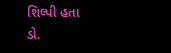શિલ્પી હતા ડો.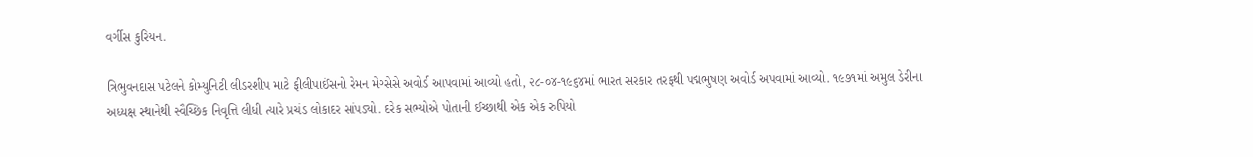વર્ગીસ કુરિયન.

ત્રિભુવનદાસ પટેલને કોમ્યુનિટી લીડરશીપ માટે ફીલીપાઈંસનો રેમન મેગ્સેસે અવોર્ડ આપવામાં આવ્યો હતો, ૨૮-૦૪-૧૯૬૪માં ભારત સરકાર તરફથી પદ્મભુષણ અવોર્ડ અપવામાં આવ્યો. ૧૯૭૧માં અમુલ ડેરીના અધ્યક્ષ સ્થાનેથી સ્વૈચ્છિક નિવૃત્તિ લીધી ત્યારે પ્રચંડ લોકાદર સાંપડ્યો. દરેક સભ્યોએ પોતાની ઈચ્છાથી એક એક રુપિયો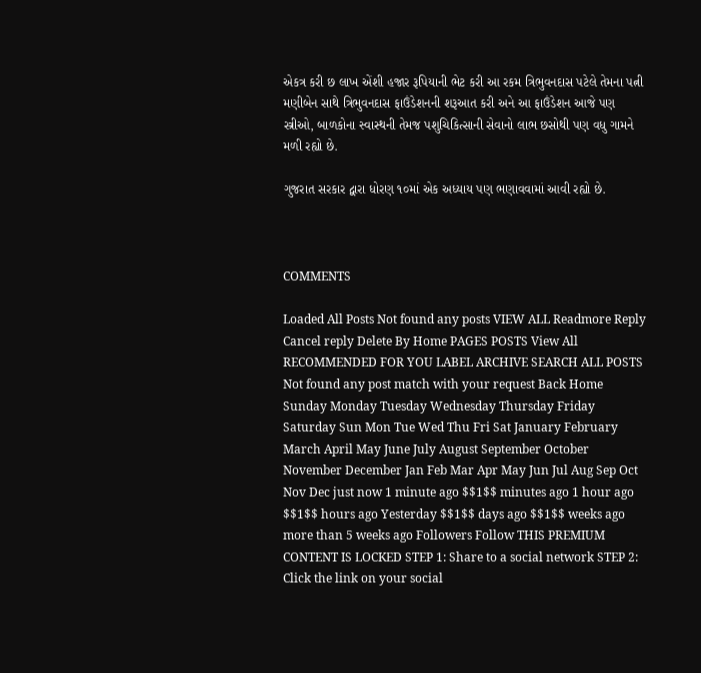એકત્ર કરી છ લાખ એંશી હજાર રૂપિયાની ભેટ કરી આ રકમ ત્રિભુવનદાસ પટેલે તેમના પત્ની મણીબેન સાથે ત્રિભુવનદાસ ફાઉંડેશનની શરૂઆત કરી અને આ ફાઉંડેશન આજે પણ સ્ત્રીઓ, બાળકોના સ્વાસ્થની તેમજ પશુચિકિત્સાની સેવાનો લાભ છસોથી પણ વધુ ગામને મળી રહ્યો છે.

ગુજરાત સરકાર દ્વારા ધોરણ ૧૦માં એક અધ્યાય પણ ભણાવવામાં આવી રહ્યો છે.



COMMENTS

Loaded All Posts Not found any posts VIEW ALL Readmore Reply Cancel reply Delete By Home PAGES POSTS View All RECOMMENDED FOR YOU LABEL ARCHIVE SEARCH ALL POSTS Not found any post match with your request Back Home Sunday Monday Tuesday Wednesday Thursday Friday Saturday Sun Mon Tue Wed Thu Fri Sat January February March April May June July August September October November December Jan Feb Mar Apr May Jun Jul Aug Sep Oct Nov Dec just now 1 minute ago $$1$$ minutes ago 1 hour ago $$1$$ hours ago Yesterday $$1$$ days ago $$1$$ weeks ago more than 5 weeks ago Followers Follow THIS PREMIUM CONTENT IS LOCKED STEP 1: Share to a social network STEP 2: Click the link on your social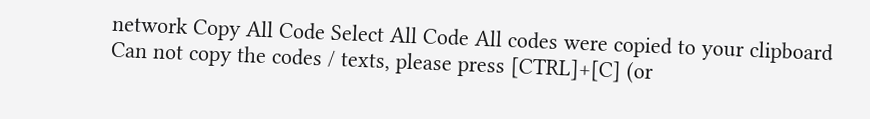network Copy All Code Select All Code All codes were copied to your clipboard Can not copy the codes / texts, please press [CTRL]+[C] (or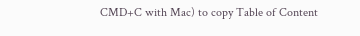CMD+C with Mac) to copy Table of Content